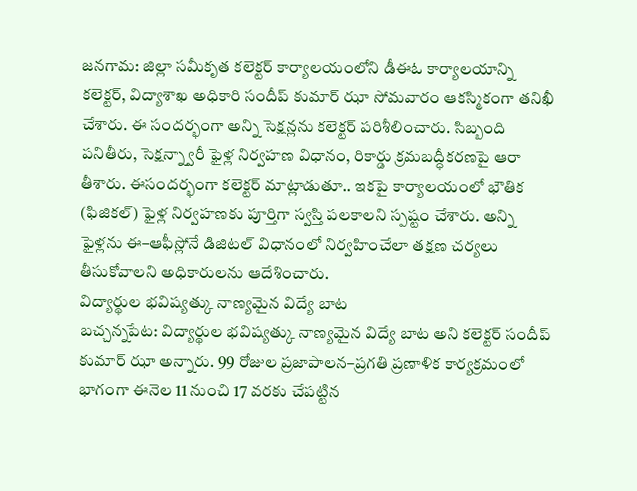జనగామ: జిల్లా సమీకృత కలెక్టర్ కార్యాలయంలోని డీఈఓ కార్యాలయాన్ని కలెక్టర్, విద్యాశాఖ అధికారి సందీప్ కుమార్ ఝా సోమవారం ఆకస్మికంగా తనిఖీ చేశారు. ఈ సందర్భంగా అన్ని సెక్షన్లను కలెక్టర్ పరిశీలించారు. సిబ్బంది పనితీరు, సెక్షన్న్వారీ ఫైళ్ల నిర్వహణ విధానం, రికార్డు క్రమబద్ధీకరణపై ఆరా తీశారు. ఈసందర్భంగా కలెక్టర్ మాట్లాడుతూ.. ఇకపై కార్యాలయంలో భౌతిక (ఫిజికల్) ఫైళ్ల నిర్వహణకు పూర్తిగా స్వస్తి పలకాలని స్పష్టం చేశారు. అన్ని ఫైళ్లను ఈ–ఆఫీస్లోనే డిజిటల్ విధానంలో నిర్వహించేలా తక్షణ చర్యలు తీసుకోవాలని అధికారులను ఆదేశించారు.
విద్యార్థుల భవిష్యత్కు నాణ్యమైన విద్యే బాట
బచ్చన్నపేట: విద్యార్థుల భవిష్యత్కు నాణ్యమైన విద్యే బాట అని కలెక్టర్ సందీప్ కుమార్ ఝా అన్నారు. 99 రోజుల ప్రజాపాలన–ప్రగతి ప్రణాళిక కార్యక్రమంలో భాగంగా ఈనెల 11 నుంచి 17 వరకు చేపట్టిన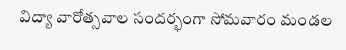విద్యా వారోత్సవాల సందర్భంగా సోమవారం మండల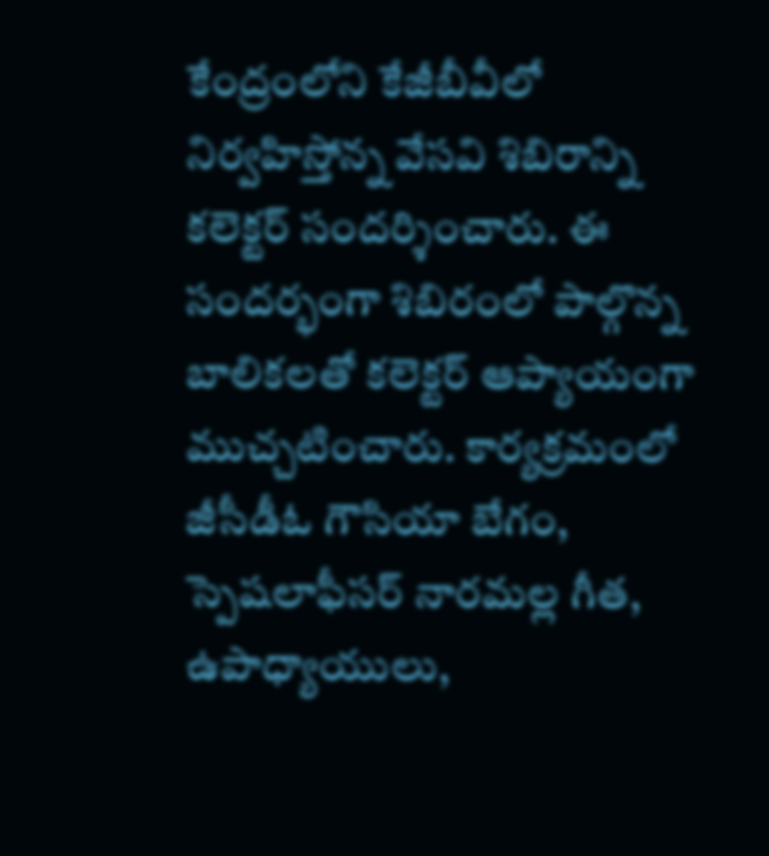కేంద్రంలోని కేజీబీవీలో నిర్వహిస్తోన్న వేసవి శిబిరాన్ని కలెక్టర్ సందర్శించారు. ఈ సందర్భంగా శిబిరంలో పాల్గొన్న బాలికలతో కలెక్టర్ ఆప్యాయంగా ముచ్చటించారు. కార్యక్రమంలో జీసీడీఓ గౌసియా బేగం, స్పెషలాఫీసర్ నారమల్ల గీత, ఉపాధ్యాయులు,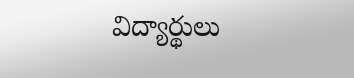విద్యార్థులు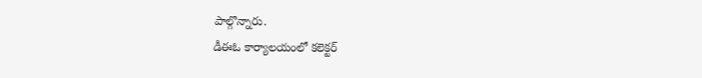పాల్గొన్నారు.
డీఈఓ కార్యాలయంలో కలెక్టర్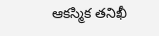ఆకస్మిక తనిఖీ